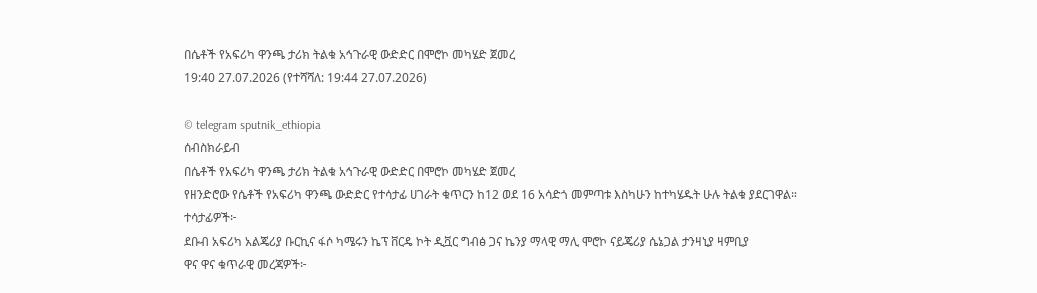በሴቶች የአፍሪካ ዋንጫ ታሪክ ትልቁ አኅጉራዊ ውድድር በሞሮኮ መካሄድ ጀመረ
19:40 27.07.2026 (የተሻሻለ: 19:44 27.07.2026)

© telegram sputnik_ethiopia
ሰብስክራይብ
በሴቶች የአፍሪካ ዋንጫ ታሪክ ትልቁ አኅጉራዊ ውድድር በሞሮኮ መካሄድ ጀመረ
የዘንድሮው የሴቶች የአፍሪካ ዋንጫ ውድድር የተሳታፊ ሀገራት ቁጥርን ከ12 ወደ 16 አሳድጎ መምጣቱ እስካሁን ከተካሄዱት ሁሉ ትልቁ ያደርገዋል።
ተሳታፊዎች፦
ደቡብ አፍሪካ አልጄሪያ ቡርኪና ፋሶ ካሜሩን ኬፕ ቨርዴ ኮት ዲቯር ግብፅ ጋና ኬንያ ማላዊ ማሊ ሞሮኮ ናይጄሪያ ሴኔጋል ታንዛኒያ ዛምቢያ
ዋና ዋና ቁጥራዊ መረጃዎች፦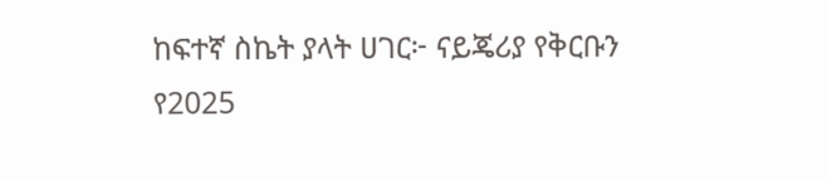ከፍተኛ ስኬት ያላት ሀገር፦ ናይጄሪያ የቅርቡን የ2025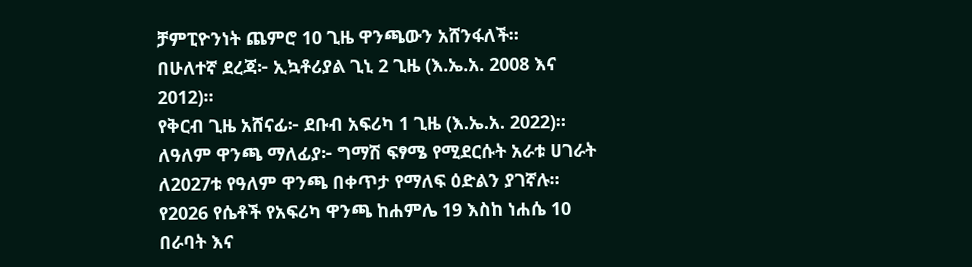ቻምፒዮንነት ጨምሮ 10 ጊዜ ዋንጫውን አሸንፋለች።
በሁለተኛ ደረጃ፦ ኢኳቶሪያል ጊኒ 2 ጊዜ (እ.ኤ.አ. 2008 እና 2012)።
የቅርብ ጊዜ አሸናፊ፦ ደቡብ አፍሪካ 1 ጊዜ (እ.ኤ.አ. 2022)።
ለዓለም ዋንጫ ማለፊያ፦ ግማሽ ፍፃሜ የሚደርሱት አራቱ ሀገራት ለ2027ቱ የዓለም ዋንጫ በቀጥታ የማለፍ ዕድልን ያገኛሉ።
የ2026 የሴቶች የአፍሪካ ዋንጫ ከሐምሌ 19 እስከ ነሐሴ 10 በራባት እና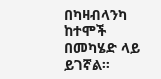በካዛብላንካ ከተሞች በመካሄድ ላይ ይገኛል።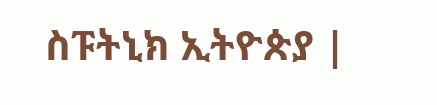ስፑትኒክ ኢትዮጵያ |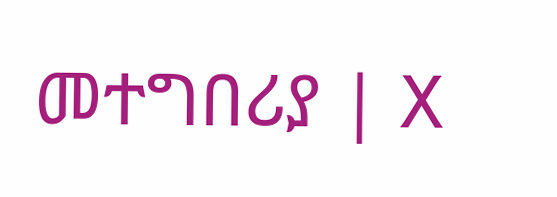መተግበሪያ | X